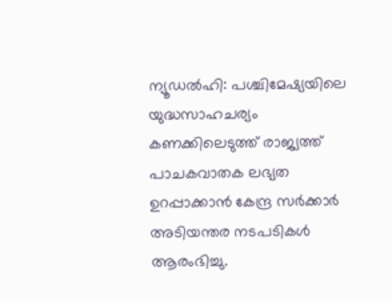ന്യൂഡൽഹി: പശ്ചിമേഷ്യയിലെ യുദ്ധസാഹചര്യം കണക്കിലെടുത്ത് രാജ്യത്ത് പാചകവാതക ലഭ്യത ഉറപ്പാക്കാൻ കേന്ദ്ര സർക്കാർ അടിയന്തര നടപടികൾ ആരംഭിച്ചു.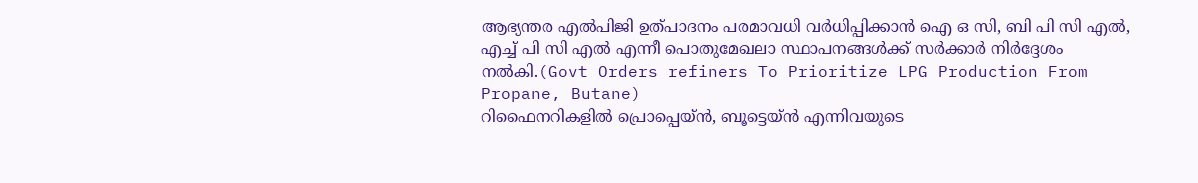ആഭ്യന്തര എൽപിജി ഉത്പാദനം പരമാവധി വർധിപ്പിക്കാൻ ഐ ഒ സി, ബി പി സി എൽ, എച്ച് പി സി എൽ എന്നീ പൊതുമേഖലാ സ്ഥാപനങ്ങൾക്ക് സർക്കാർ നിർദ്ദേശം നൽകി.(Govt Orders refiners To Prioritize LPG Production From Propane, Butane)
റിഫൈനറികളിൽ പ്രൊപ്പെയ്ൻ, ബൂട്ടെയ്ൻ എന്നിവയുടെ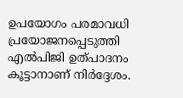ഉപയോഗം പരമാവധി പ്രയോജനപ്പെടുത്തി എൽപിജി ഉത്പാദനം കൂട്ടാനാണ് നിർദ്ദേശം.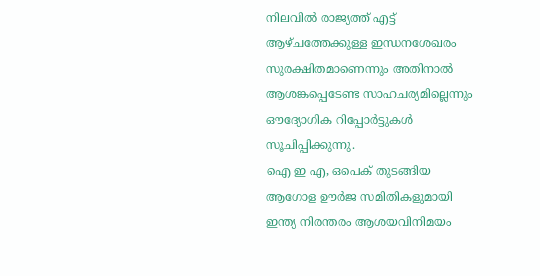നിലവിൽ രാജ്യത്ത് എട്ട് ആഴ്ചത്തേക്കുള്ള ഇന്ധനശേഖരം സുരക്ഷിതമാണെന്നും അതിനാൽ ആശങ്കപ്പെടേണ്ട സാഹചര്യമില്ലെന്നും ഔദ്യോഗിക റിപ്പോർട്ടുകൾ സൂചിപ്പിക്കുന്നു.
ഐ ഇ എ, ഒപെക് തുടങ്ങിയ ആഗോള ഊർജ സമിതികളുമായി ഇന്ത്യ നിരന്തരം ആശയവിനിമയം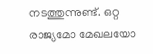നടത്തുന്നുണ്ട്. ഒറ്റ രാജ്യമോ മേഖലയോ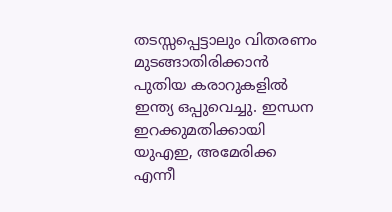തടസ്സപ്പെട്ടാലും വിതരണം മുടങ്ങാതിരിക്കാൻ പുതിയ കരാറുകളിൽ ഇന്ത്യ ഒപ്പുവെച്ചു. ഇന്ധന ഇറക്കുമതിക്കായി യുഎഇ, അമേരിക്ക എന്നീ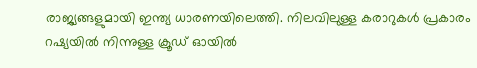രാജ്യങ്ങളുമായി ഇന്ത്യ ധാരണയിലെത്തി. നിലവിലുള്ള കരാറുകൾ പ്രകാരം റഷ്യയിൽ നിന്നുള്ള ക്രൂഡ് ഓയിൽ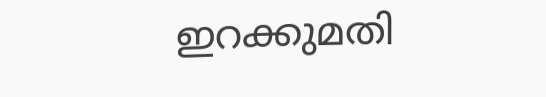ഇറക്കുമതി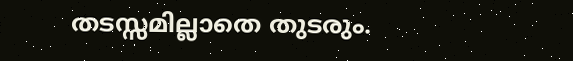തടസ്സമില്ലാതെ തുടരും.